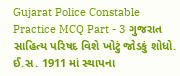Gujarat Police Constable Practice MCQ Part - 3 ગુજરાત સાહિત્ય પરિષદ વિશે ખોટું જોડકું શોધો. ઈ.સ. 1911 માં સ્થાપના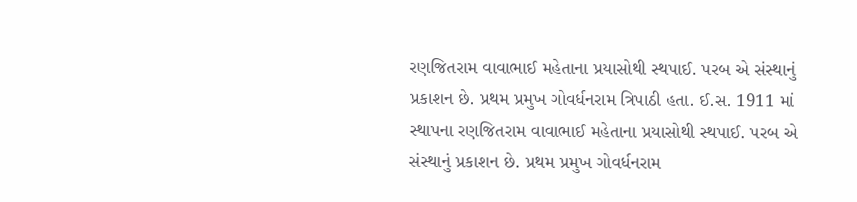રણજિતરામ વાવાભાઈ મહેતાના પ્રયાસોથી સ્થપાઈ. પરબ એ સંસ્થાનું પ્રકાશન છે. પ્રથમ પ્રમુખ ગોવર્ધનરામ ત્રિપાઠી હતા. ઈ.સ. 1911 માં સ્થાપના રણજિતરામ વાવાભાઈ મહેતાના પ્રયાસોથી સ્થપાઈ. પરબ એ સંસ્થાનું પ્રકાશન છે. પ્રથમ પ્રમુખ ગોવર્ધનરામ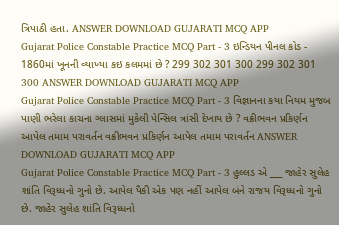ત્રિપાઠી હતા. ANSWER DOWNLOAD GUJARATI MCQ APP
Gujarat Police Constable Practice MCQ Part - 3 ઇન્ડિયન પીનલ કોડ - 1860માં ખૂનની વ્યાખ્યા કઇ કલમમાં છે ? 299 302 301 300 299 302 301 300 ANSWER DOWNLOAD GUJARATI MCQ APP
Gujarat Police Constable Practice MCQ Part - 3 વિજ્ઞાનના કયા નિયમ મુજબ પાણી ભરેલા કાચના ગ્લાસમાં મુકેલી પેન્સિલ ત્રાંસી દેખાય છે ? વક્રીભવન પ્રકિર્ણન આપેલ તમામ પરાવર્તન વક્રીભવન પ્રકિર્ણન આપેલ તમામ પરાવર્તન ANSWER DOWNLOAD GUJARATI MCQ APP
Gujarat Police Constable Practice MCQ Part - 3 હુલ્લડ એ ___ જાહેર સુલેહ શાંતિ વિરૂધ્ધનો ગુનો છે. આપેલ પૈકી એક પણ નહીં આપેલ બંને રાજય વિરૂધ્ધનો ગુનો છે. જાહેર સુલેહ શાંતિ વિરૂધ્ધનો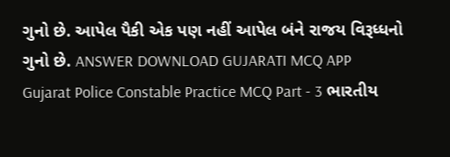ગુનો છે. આપેલ પૈકી એક પણ નહીં આપેલ બંને રાજય વિરૂધ્ધનો ગુનો છે. ANSWER DOWNLOAD GUJARATI MCQ APP
Gujarat Police Constable Practice MCQ Part - 3 ભારતીય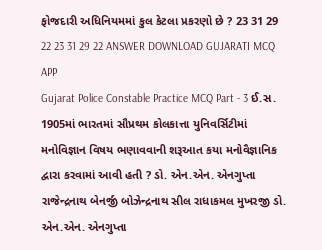ફોજદારી અધિનિયમમાં કુલ કેટલા પ્રકરણો છે ? 23 31 29 22 23 31 29 22 ANSWER DOWNLOAD GUJARATI MCQ APP
Gujarat Police Constable Practice MCQ Part - 3 ઈ.સ. 1905માં ભારતમાં સૌપ્રથમ કોલકાત્તા યુનિવર્સિટીમાં મનોવિજ્ઞાન વિષય ભણાવવાની શરૂઆત કયા મનોવૈજ્ઞાનિક દ્વારા કરવામાં આવી હતી ? ડો. એન.એન. એનગુપ્તા રાજેન્દ્રનાથ બેનર્જી બોઝેન્દ્રનાથ સીલ રાધાકમલ મુખરજી ડો. એન.એન. એનગુપ્તા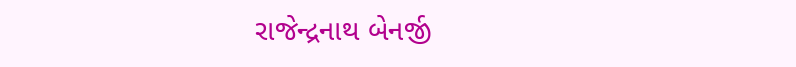રાજેન્દ્રનાથ બેનર્જી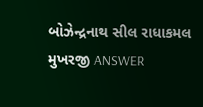બોઝેન્દ્રનાથ સીલ રાધાકમલ મુખરજી ANSWER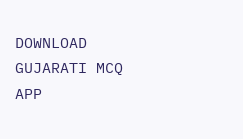DOWNLOAD GUJARATI MCQ APP